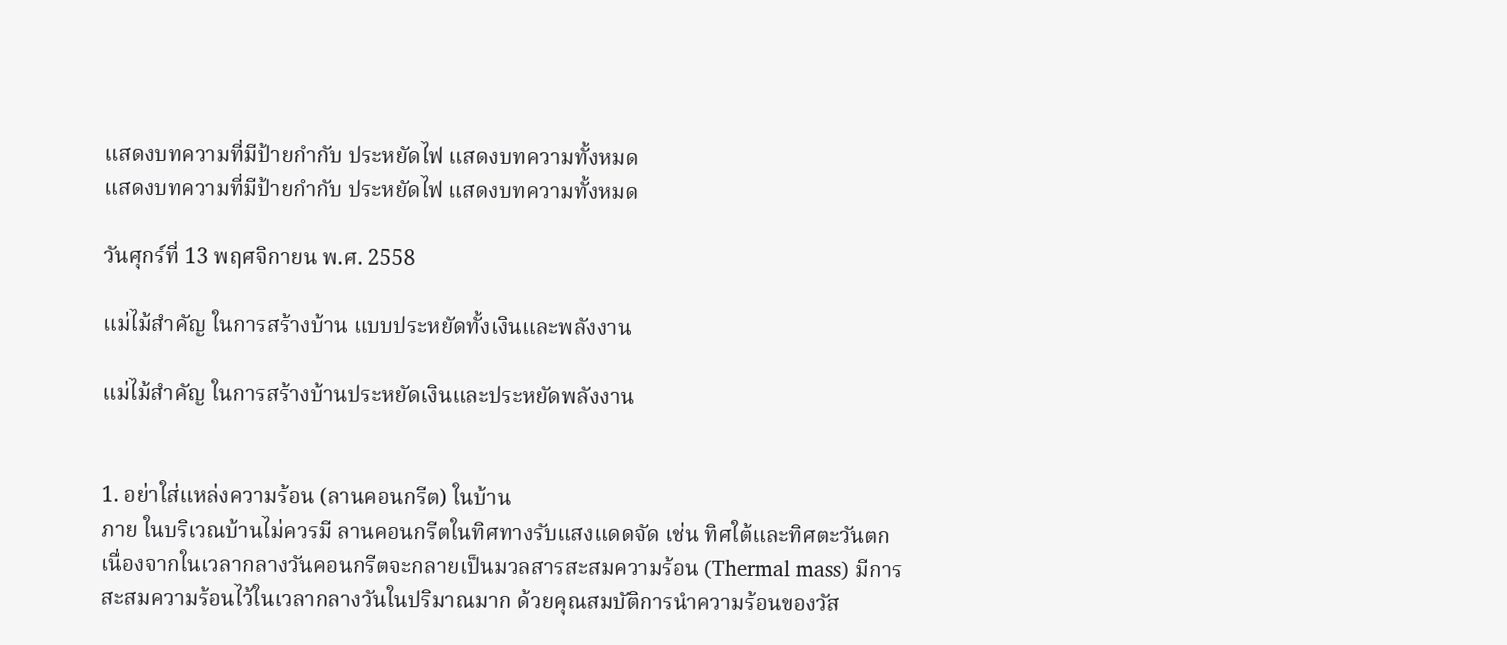แสดงบทความที่มีป้ายกำกับ ประหยัดไฟ แสดงบทความทั้งหมด
แสดงบทความที่มีป้ายกำกับ ประหยัดไฟ แสดงบทความทั้งหมด

วันศุกร์ที่ 13 พฤศจิกายน พ.ศ. 2558

แม่ไม้สำคัญ ในการสร้างบ้าน แบบประหยัดทั้งเงินและพลังงาน

แม่ไม้สำคัญ ในการสร้างบ้านประหยัดเงินและประหยัดพลังงาน


1. อย่าใส่แหล่งความร้อน (ลานคอนกรีต) ในบ้าน
ภาย ในบริเวณบ้านไม่ควรมี ลานคอนกรีตในทิศทางรับแสงแดดจัด เช่น ทิศใต้และทิศตะวันตก เนื่องจากในเวลากลางวันคอนกรีตจะกลายเป็นมวลสารสะสมความร้อน (Thermal mass) มีการสะสมความร้อนไว้ในเวลากลางวันในปริมาณมาก ด้วยคุณสมบัติการนำความร้อนของวัส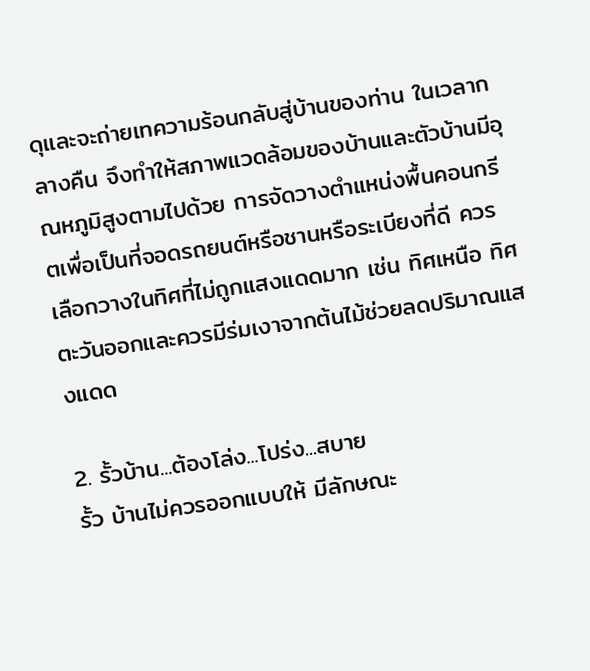ดุและจะถ่ายเทความร้อนกลับสู่บ้านของท่าน ในเวลากลางคืน จึงทำให้สภาพแวดล้อมของบ้านและตัวบ้านมีอุณหภูมิสูงตามไปด้วย การจัดวางตำแหน่งพื้นคอนกรีตเพื่อเป็นที่จอดรถยนต์หรือชานหรือระเบียงที่ดี ควรเลือกวางในทิศที่ไม่ถูกแสงแดดมาก เช่น ทิศเหนือ ทิศตะวันออกและควรมีร่มเงาจากต้นไม้ช่วยลดปริมาณแสงแดด

2. รั้วบ้าน...ต้องโล่ง...โปร่ง...สบาย
รั้ว บ้านไม่ควรออกแบบให้ มีลักษณะ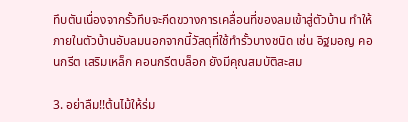ทึบตันเนื่องจากรั้วทึบจะกีดขวางการเคลื่อนที่ของลมเข้าสู่ตัวบ้าน ทำให้ภายในตัวบ้านอับลมนอกจากนี้วัสดุที่ใช้ทำรั้วบางชนิด เช่น อิฐมอญ คอนกรีต เสริมเหล็ก คอนกรีตบล็อก ยังมีคุณสมบัติสะสม

3. อย่าลืม!!ต้นไม้ให้ร่ม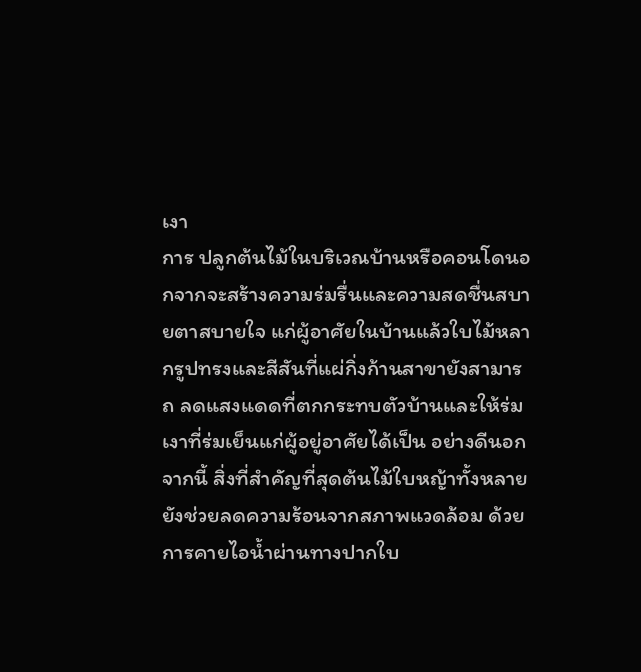เงา
การ ปลูกต้นไม้ในบริเวณบ้านหรือคอนโดนอกจากจะสร้างความร่มรื่นและความสดชื่นสบายตาสบายใจ แก่ผู้อาศัยในบ้านแล้วใบไม้หลากรูปทรงและสีสันที่แผ่กิ่งก้านสาขายังสามารถ ลดแสงแดดที่ตกกระทบตัวบ้านและให้ร่มเงาที่ร่มเย็นแก่ผู้อยู่อาศัยได้เป็น อย่างดีนอกจากนี้ สิ่งที่สำคัญที่สุดต้นไม้ใบหญ้าทั้งหลายยังช่วยลดความร้อนจากสภาพแวดล้อม ด้วยการคายไอน้ำผ่านทางปากใบ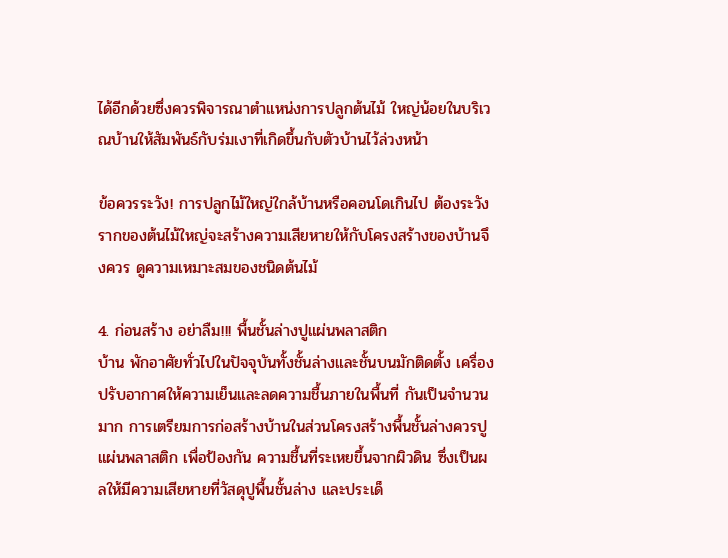ได้อีกด้วยซึ่งควรพิจารณาตำแหน่งการปลูกต้นไม้ ใหญ่น้อยในบริเวณบ้านให้สัมพันธ์กับร่มเงาที่เกิดขึ้นกับตัวบ้านไว้ล่วงหน้า

ข้อควรระวัง! การปลูกไม้ใหญ่ใกล้บ้านหรือคอนโดเกินไป ต้องระวังรากของต้นไม้ใหญ่จะสร้างความเสียหายให้กับโครงสร้างของบ้านจึงควร ดูความเหมาะสมของชนิดต้นไม้

4. ก่อนสร้าง อย่าลืม!!! พื้นชั้นล่างปูแผ่นพลาสติก
บ้าน พักอาศัยทั่วไปในปัจจุบันทั้งชั้นล่างและชั้นบนมักติดตั้ง เครื่องปรับอากาศให้ความเย็นและลดความชื้นภายในพื้นที่ กันเป็นจำนวนมาก การเตรียมการก่อสร้างบ้านในส่วนโครงสร้างพื้นชั้นล่างควรปูแผ่นพลาสติก เพื่อป้องกัน ความชื้นที่ระเหยขึ้นจากผิวดิน ซึ่งเป็นผลให้มีความเสียหายที่วัสดุปูพื้นชั้นล่าง และประเด็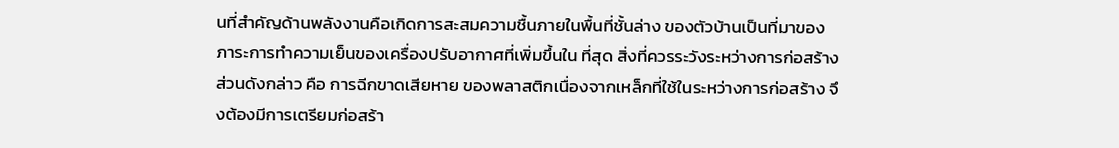นที่สำคัญด้านพลังงานคือเกิดการสะสมความชื้นภายในพื้นที่ชั้นล่าง ของตัวบ้านเป็นที่มาของภาระการทำความเย็นของเครื่องปรับอากาศที่เพิ่มขึ้นใน ที่สุด สิ่งที่ควรระวังระหว่างการก่อสร้างส่วนดังกล่าว คือ การฉีกขาดเสียหาย ของพลาสติกเนื่องจากเหล็กที่ใช้ในระหว่างการก่อสร้าง จึงต้องมีการเตรียมก่อสร้า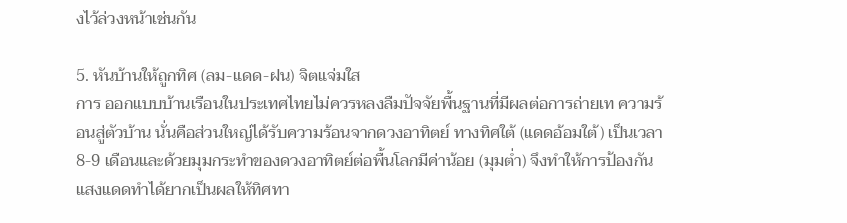งไว้ล่วงหน้าเช่นกัน

5. หันบ้านให้ถูกทิศ (ลม-แดด-ฝน) จิตแจ่มใส
การ ออกแบบบ้านเรือนในประเทศไทยไม่ควรหลงลืมปัจจัยพื้นฐานที่มีผลต่อการถ่ายเท ความร้อนสู่ตัวบ้าน นั่นคือส่วนใหญ่ได้รับความร้อนจากดวงอาทิตย์ ทางทิศใต้ (แดดอ้อมใต้) เป็นเวลา 8-9 เดือนและด้วยมุมกระทำของดวงอาทิตย์ต่อพื้นโลกมีค่าน้อย (มุมต่ำ) จึงทำให้การป้องกันแสงแดดทำได้ยากเป็นผลให้ทิศทา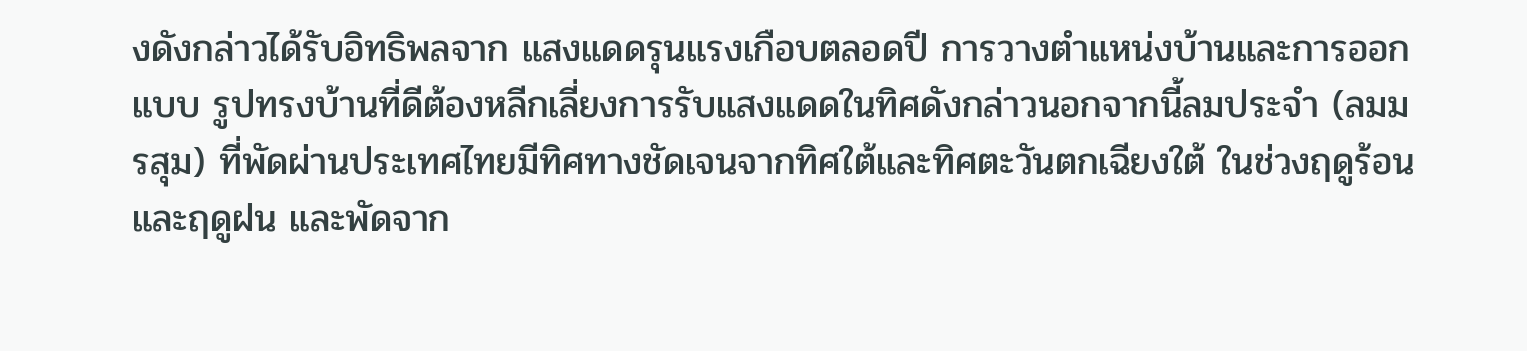งดังกล่าวได้รับอิทธิพลจาก แสงแดดรุนแรงเกือบตลอดปี การวางตำแหน่งบ้านและการออกแบบ รูปทรงบ้านที่ดีต้องหลีกเลี่ยงการรับแสงแดดในทิศดังกล่าวนอกจากนี้ลมประจำ (ลมมรสุม) ที่พัดผ่านประเทศไทยมีทิศทางชัดเจนจากทิศใต้และทิศตะวันตกเฉียงใต้ ในช่วงฤดูร้อน และฤดูฝน และพัดจาก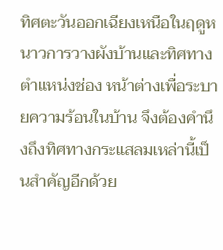ทิศตะวันออกเฉียงเหนือในฤดูหนาวการวางผังบ้านและทิศทางตำแหน่งช่อง หน้าต่างเพื่อระบายความร้อนในบ้าน จึงต้องคำนึงถึงทิศทางกระแสลมเหล่านี้เป็นสำคัญอีกด้วย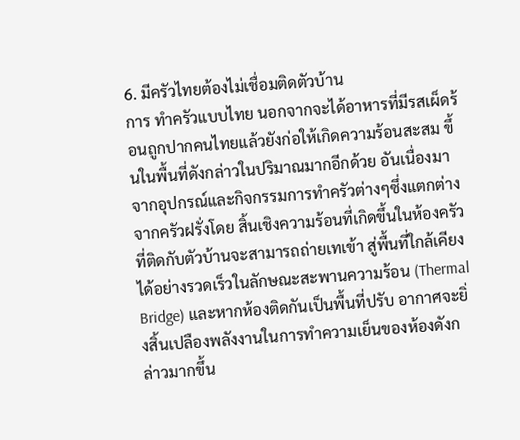6. มีครัวไทยต้องไม่เชื่อมติดตัวบ้าน
การ ทำครัวแบบไทย นอกจากจะได้อาหารที่มีรสเผ็ดร้อนถูกปากคนไทยแล้วยังก่อให้เกิดความร้อนสะสม ขึ้นในพื้นที่ดังกล่าวในปริมาณมากอีกด้วย อันเนื่องมาจากอุปกรณ์และกิจกรรมการทำครัวต่างๆซึ่งแตกต่างจากครัวฝรั่งโดย สิ้นเชิงความร้อนที่เกิดขึ้นในห้องครัวที่ติดกับตัวบ้านจะสามารถถ่ายเทเข้า สู่พื้นที่ใกล้เคียงได้อย่างรวดเร็วในลักษณะสะพานความร้อน (Thermal Bridge) และหากห้องติดกันเป็นพื้นที่ปรับ อากาศจะยิ่งสิ้นเปลืองพลังงานในการทำความเย็นของห้องดังกล่าวมากขึ้น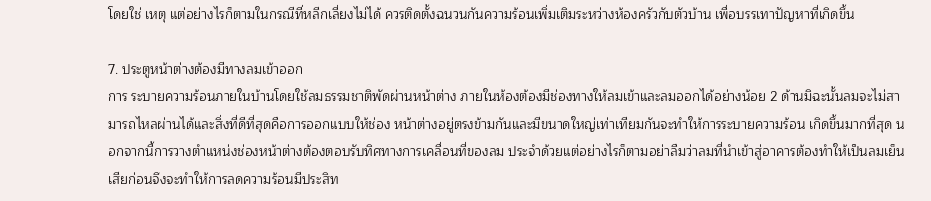โดยใช่ เหตุ แต่อย่างไรก็ตามในกรณีที่หลีกเลี่ยงไม่ได้ ควรติดตั้งฉนวนกันความร้อนเพิ่มเติมระหว่างห้องครัวกับตัวบ้าน เพื่อบรรเทาปัญหาที่เกิดขึ้น

7. ประตูหน้าต่างต้องมีทางลมเข้าออก
การ ระบายความร้อนภายในบ้านโดยใช้ลมธรรมชาติพัดผ่านหน้าต่าง ภายในห้องต้องมีช่องทางให้ลมเข้าและลมออกได้อย่างน้อย 2 ด้านมิฉะนั้นลมจะไม่สามารถไหลผ่านได้และสิ่งที่ดีที่สุดคือการออกแบบให้ช่อง หน้าต่างอยู่ตรงข้ามกันและมีขนาดใหญ่เท่าเทียมกันจะทำให้การระบายความร้อน เกิดขึ้นมากที่สุด นอกจากนี้การวางตำแหน่งช่องหน้าต่างต้องตอบรับทิศทางการเคลื่อนที่ของลม ประจำด้วยแต่อย่างไรก็ตามอย่าลืมว่าลมที่นำเข้าสู่อาคารต้องทำให้เป็นลมเย็น เสียก่อนจึงจะทำให้การลดความร้อนมีประสิท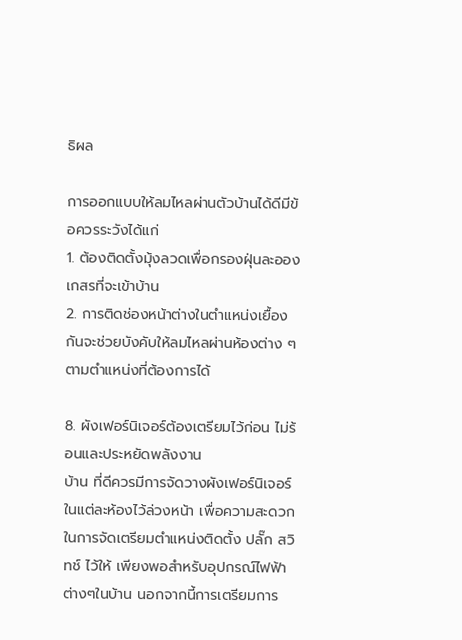ธิผล

การออกแบบให้ลมไหลผ่านตัวบ้านได้ดีมีข้อควรระวังได้แก่
1. ต้องติดตั้งมุ้งลวดเพื่อกรองฝุ่นละอองเกสรที่จะเข้าบ้าน
2. การติดช่องหน้าต่างในตำแหน่งเยื้องกันจะช่วยบังคับให้ลมไหลผ่านห้องต่าง ๆ ตามตำแหน่งที่ต้องการได้

8. ผังเฟอร์นิเจอร์ต้องเตรียมไว้ก่อน ไม่ร้อนและประหยัดพลังงาน
บ้าน ที่ดีควรมีการจัดวางผังเฟอร์นิเจอร์ในแต่ละห้องไว้ล่วงหน้า เพื่อความสะดวกในการจัดเตรียมตำแหน่งติดตั้ง ปลั๊ก สวิทช์ ไว้ให้ เพียงพอสำหรับอุปกรณ์ไฟฟ้าต่างๆในบ้าน นอกจากนี้การเตรียมการ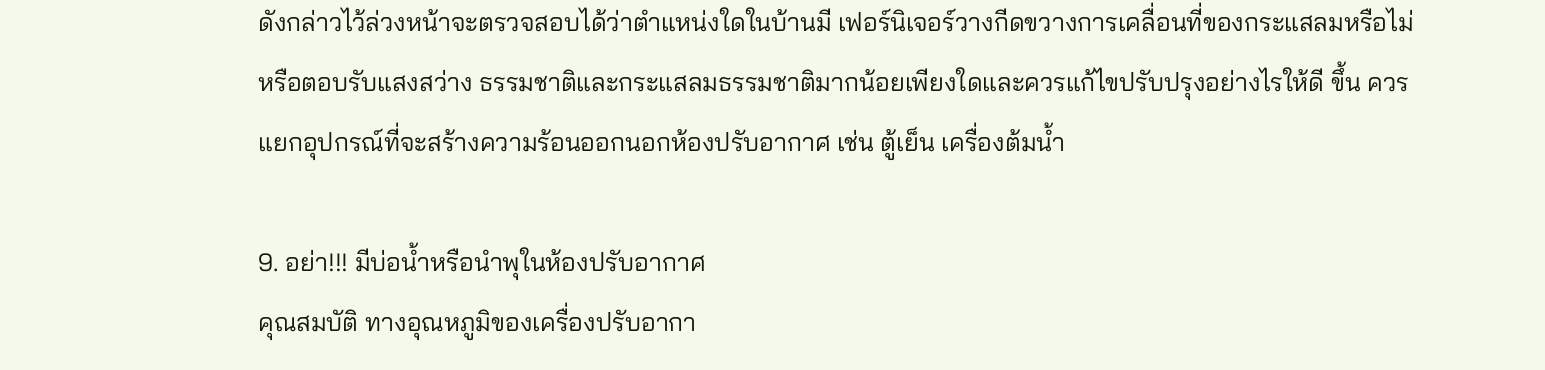ดังกล่าวไว้ล่วงหน้าจะตรวจสอบได้ว่าตำแหน่งใดในบ้านมี เฟอร์นิเจอร์วางกีดขวางการเคลื่อนที่ของกระแสลมหรือไม่หรือตอบรับแสงสว่าง ธรรมชาติและกระแสลมธรรมชาติมากน้อยเพียงใดและควรแก้ไขปรับปรุงอย่างไรให้ดี ขึ้น ควรแยกอุปกรณ์ที่จะสร้างความร้อนออกนอกห้องปรับอากาศ เช่น ตู้เย็น เครื่องต้มน้ำ

9. อย่า!!! มีบ่อน้ำหรือนำพุในห้องปรับอากาศ
คุณสมบัติ ทางอุณหภูมิของเครื่องปรับอากา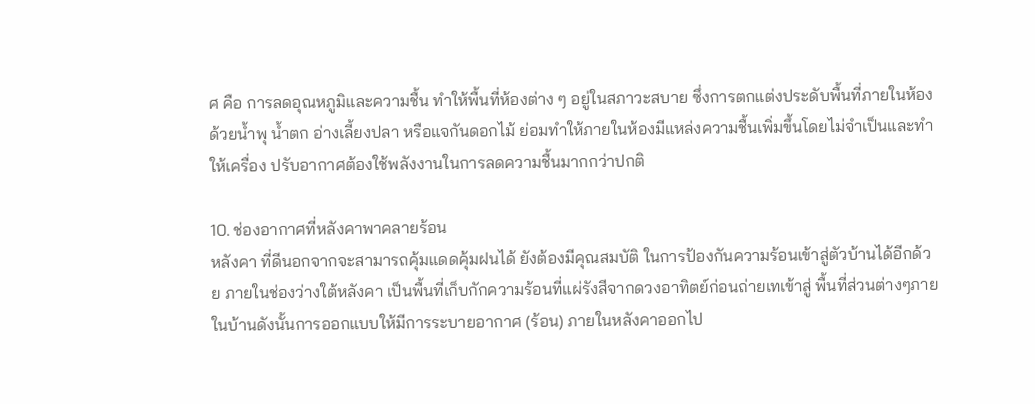ศ คือ การลดอุณหภูมิและความชื้น ทำให้พื้นที่ห้องต่าง ๆ อยู่ในสภาวะสบาย ซึ่งการตกแต่งประดับพื้นที่ภายในห้องด้วยน้ำพุ น้ำตก อ่างเลี้ยงปลา หรือแจกันดอกไม้ ย่อมทำให้ภายในห้องมีแหล่งความชื้นเพิ่มขึ้นโดยไม่จำเป็นและทำให้เครื่อง ปรับอากาศต้องใช้พลังงานในการลดความชื้นมากกว่าปกติ

10. ช่องอากาศที่หลังคาพาคลายร้อน
หลังคา ที่ดีนอกจากจะสามารถคุ้มแดดคุ้มฝนได้ ยังต้องมีคุณสมบัติ ในการป้องกันความร้อนเข้าสู่ตัวบ้านได้อีกด้วย ภายในช่องว่างใต้หลังคา เป็นพื้นที่เก็บกักความร้อนที่แผ่รังสีจากดวงอาทิตย์ก่อนถ่ายเทเข้าสู่ พื้นที่ส่วนต่างๆภายในบ้านดังนั้นการออกแบบให้มีการระบายอากาศ (ร้อน) ภายในหลังคาออกไป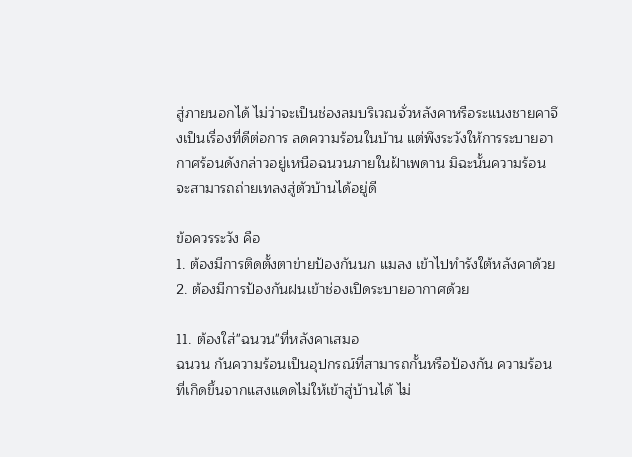สู่ภายนอกได้ ไม่ว่าจะเป็นช่องลมบริเวณจั่วหลังคาหรือระแนงชายคาจึงเป็นเรื่องที่ดีต่อการ ลดความร้อนในบ้าน แต่พึงระวังให้การระบายอากาศร้อนดังกล่าวอยู่เหนือฉนวนภายในฝ้าเพดาน มิฉะนั้นความร้อน จะสามารถถ่ายเทลงสู่ตัวบ้านได้อยู่ดี

ข้อควรระวัง คือ
1. ต้องมีการติดตั้งตาข่ายป้องกันนก แมลง เข้าไปทำรังใต้หลังคาด้วย
2. ต้องมีการป้องกันฝนเข้าช่องเปิดระบายอากาศด้วย

11. ต้องใส่"ฉนวน"ที่หลังคาเสมอ
ฉนวน กันความร้อนเป็นอุปกรณ์ที่สามารถกั้นหรือป้องกัน ความร้อนที่เกิดขึ้นจากแสงแดดไม่ให้เข้าสู่บ้านได้ ไม่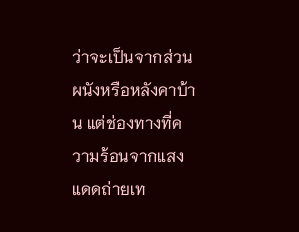ว่าจะเป็นจากส่วนผนังหรือหลังคาบ้าน แต่ช่องทางที่ความร้อนจากแสงแดดถ่ายเท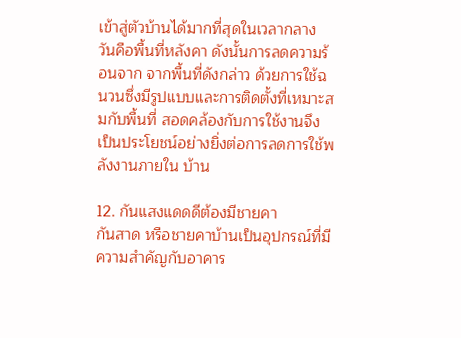เข้าสู่ตัวบ้านได้มากที่สุดในเวลากลาง วันคือพื้นที่หลังคา ดังนั้นการลดความร้อนจาก จากพื้นที่ดังกล่าว ด้วยการใช้ฉนวนซึ่งมีรูปแบบและการติดตั้งที่เหมาะสมกับพื้นที่ สอดคล้องกับการใช้งานจึงเป็นประโยชน์อย่างยิ่งต่อการลดการใช้พลังงานภายใน บ้าน

12. กันแสงแดดดีต้องมีชายคา
กันสาด หรือชายคาบ้านเป็นอุปกรณ์ที่มีความสำคัญกับอาคาร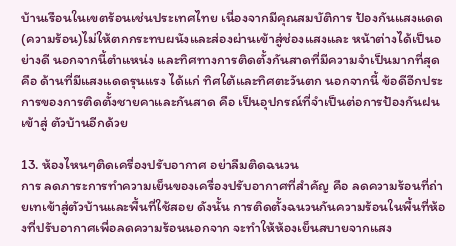บ้านเรือนในเขตร้อนเช่นประเทศไทย เนื่องจากมีคุณสมบัติการ ป้องกันแสงแดด(ความร้อน)ไม่ให้ตกกระทบผนังและส่องผ่านเข้าสู่ช่องแสงและ หน้าต่างได้เป็นอย่างดี นอกจากนี้ตำแหน่ง และทิศทางการติดตั้งกันสาดที่มีความจำเป็นมากที่สุด คือ ด้านที่มีแสงแดดรุนแรง ได้แก่ ทิศใต้และทิศตะวันตก นอกจากนี้ ข้อดีอีกประการของการติดตั้งชายคาและกันสาด คือ เป็นอุปกรณ์ที่จำเป็นต่อการป้องกันฝนเข้าสู่ ตัวบ้านอีกด้วย

13. ห้องไหนๆติดเครื่องปรับอากาศ อย่าลืมติดฉนวน
การ ลดภาระการทำความเย็นของเครื่องปรับอากาศที่สำคัญ คือ ลดความร้อนที่ถ่ายเทเข้าสู่ตัวบ้านและพื้นที่ใช้สอย ดังนั้น การติดตั้งฉนวนกันความร้อนในพื้นที่ห้องที่ปรับอากาศเพื่อลดความร้อนนอกจาก จะทำให้ห้องเย็นสบายจากแสง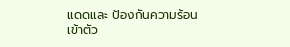แดดและ ป้องกันความร้อนเข้าตัว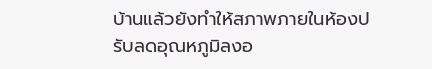บ้านแล้วยังทำให้สภาพภายในห้องปรับลดอุณหภูมิลงอ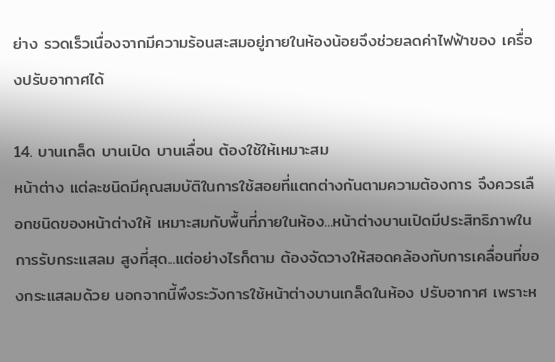ย่าง รวดเร็วเนื่องจากมีความร้อนสะสมอยู่ภายในห้องน้อยจึงช่วยลดค่าไฟฟ้าของ เครื่องปรับอากาศได้

14. บานเกล็ด บานเปิด บานเลื่อน ต้องใช้ให้เหมาะสม
หน้าต่าง แต่ละชนิดมีคุณสมบัติในการใช้สอยที่แตกต่างกันตามความต้องการ จึงควรเลือกชนิดของหน้าต่างให้ เหมาะสมกับพื้นที่ภายในห้อง...หน้าต่างบานเปิดมีประสิทธิภาพในการรับกระแสลม สูงที่สุด...แต่อย่างไรก็ตาม ต้องจัดวางให้สอดคล้องกับการเคลื่อนที่ของกระแสลมด้วย นอกจากนี้พึงระวังการใช้หน้าต่างบานเกล็ดในห้อง ปรับอากาศ เพราะห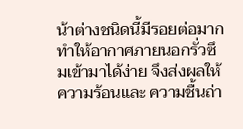น้าต่างชนิดนี้มีรอยต่อมาก ทำให้อากาศภายนอกรั่วซึมเข้ามาได้ง่าย จึงส่งผลให้ความร้อนและ ความชื้นถ่า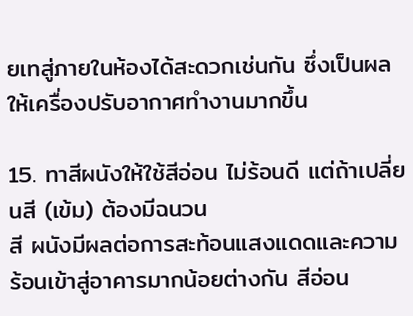ยเทสู่ภายในห้องได้สะดวกเช่นกัน ซึ่งเป็นผลให้เครื่องปรับอากาศทำงานมากขึ้น

15. ทาสีผนังให้ใช้สีอ่อน ไม่ร้อนดี แต่ถ้าเปลี่ยนสี (เข้ม) ต้องมีฉนวน
สี ผนังมีผลต่อการสะท้อนแสงแดดและความร้อนเข้าสู่อาคารมากน้อยต่างกัน สีอ่อน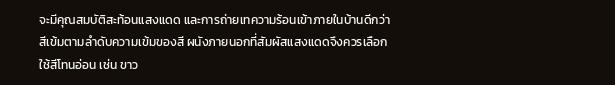จะมีคุณสมบัติสะท้อนแสงแดด และการถ่ายเทความร้อนเข้าภายในบ้านดีกว่า สีเข้มตามลำดับความเข้มของสี ผนังภายนอกที่สัมผัสแสงแดดจึงควรเลือกใช้สีโทนอ่อน เช่น ขาว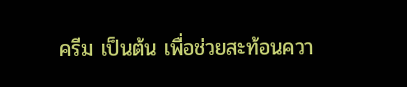ครีม เป็นต้น เพื่อช่วยสะท้อนควา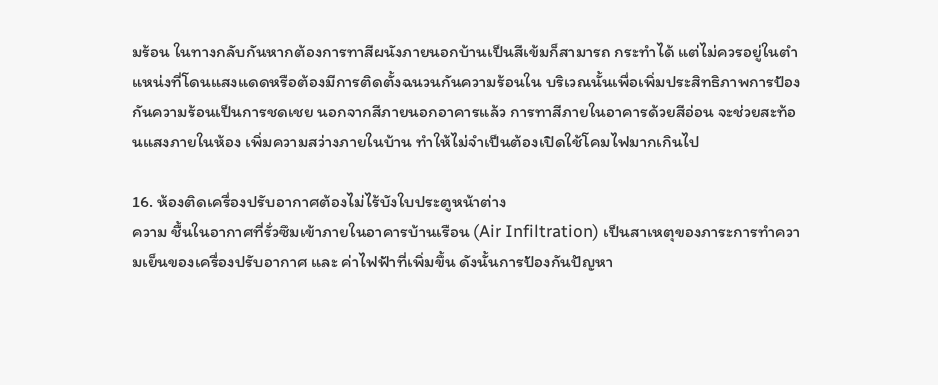มร้อน ในทางกลับกันหากต้องการทาสีผนังภายนอกบ้านเป็นสีเข้มก็สามารถ กระทำได้ แต่ไม่ควรอยู่ในตำแหน่งที่โดนแสงแดดหรือต้องมีการติดตั้งฉนวนกันความร้อนใน บริเวณนั้นเพื่อเพิ่มประสิทธิภาพการป้องกันความร้อนเป็นการชดเชย นอกจากสีภายนอกอาคารแล้ว การทาสีภายในอาคารด้วยสีอ่อน จะช่วยสะท้อนแสงภายในห้อง เพิ่มความสว่างภายในบ้าน ทำให้ไม่จำเป็นต้องเปิดใช้โคมไฟมากเกินไป

16. ห้องติดเครื่องปรับอากาศต้องไม่ไร้บังใบประตูหน้าต่าง
ความ ชื้นในอากาศที่รั่วซึมเข้าภายในอาคารบ้านเรือน (Air Infiltration) เป็นสาเหตุของภาระการทำความเย็นของเครื่องปรับอากาศ และ ค่าไฟฟ้าที่เพิ่มขึ้น ดังนั้นการป้องกันปัญหา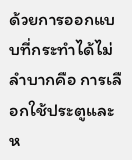ด้วยการออกแบบที่กระทำได้ไม่ลำบากคือ การเลือกใช้ประตูและห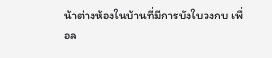น้าต่างห้องในบ้านที่มีการบังใบวงกบ เพื่อล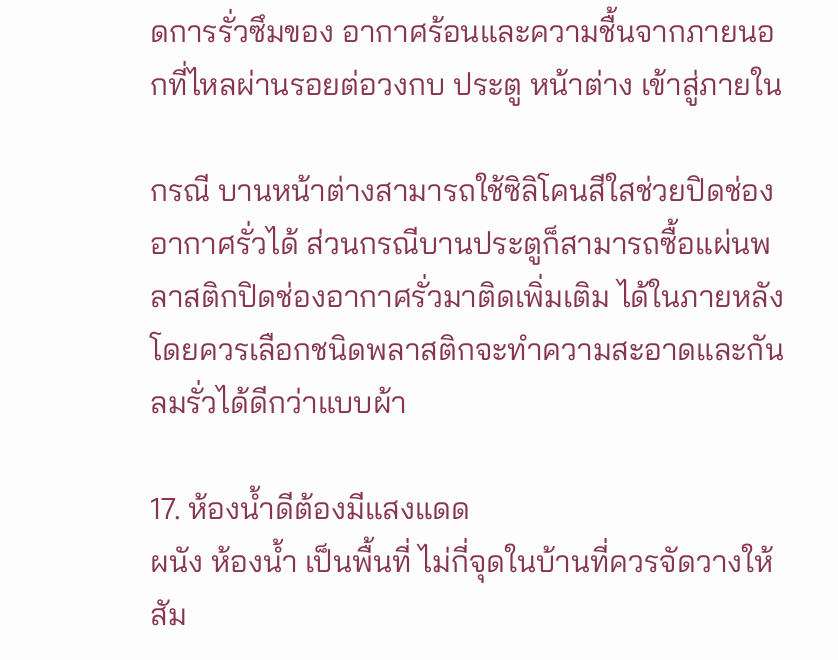ดการรั่วซึมของ อากาศร้อนและความชื้นจากภายนอกที่ไหลผ่านรอยต่อวงกบ ประตู หน้าต่าง เข้าสู่ภายใน

กรณี บานหน้าต่างสามารถใช้ซิลิโคนสีใสช่วยปิดช่องอากาศรั่วได้ ส่วนกรณีบานประตูก็สามารถซื้อแผ่นพลาสติกปิดช่องอากาศรั่วมาติดเพิ่มเติม ได้ในภายหลัง โดยควรเลือกชนิดพลาสติกจะทำความสะอาดและกันลมรั่วได้ดีกว่าแบบผ้า

17. ห้องน้ำดีต้องมีแสงแดด
ผนัง ห้องน้ำ เป็นพื้นที่ ไม่กี่จุดในบ้านที่ควรจัดวางให้สัม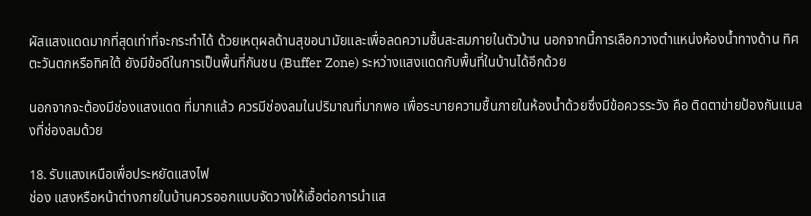ผัสแสงแดดมากที่สุดเท่าที่จะกระทำได้ ด้วยเหตุผลด้านสุขอนามัยและเพื่อลดความชื้นสะสมภายในตัวบ้าน นอกจากนี้การเลือกวางตำแหน่งห้องน้ำทางด้าน ทิศตะวันตกหรือทิศใต้ ยังมีข้อดีในการเป็นพื้นที่กันชน (Buffer Zone) ระหว่างแสงแดดกับพื้นที่ในบ้านได้อีกด้วย

นอกจากจะต้องมีช่องแสงแดด ที่มากแล้ว ควรมีช่องลมในปริมาณที่มากพอ เพื่อระบายความชื้นภายในห้องน้ำด้วยซึ่งมีข้อควรระวัง คือ ติดตาข่ายป้องกันแมลงที่ช่องลมด้วย

18. รับแสงเหนือเพื่อประหยัดแสงไฟ
ช่อง แสงหรือหน้าต่างภายในบ้านควรออกแบบจัดวางให้เอื้อต่อการนำแส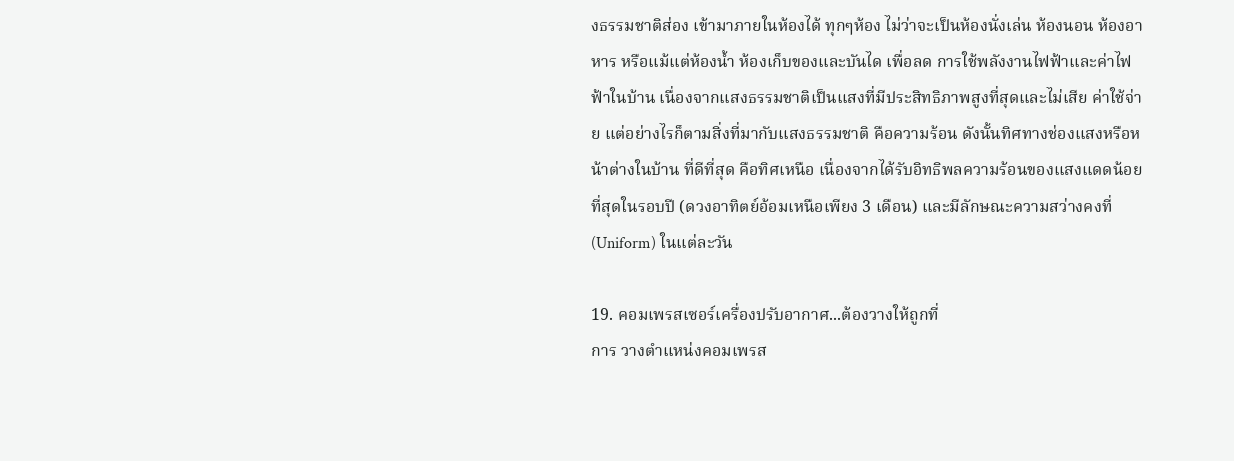งธรรมชาติส่อง เข้ามาภายในห้องได้ ทุกๆห้อง ไม่ว่าจะเป็นห้องนั่งเล่น ห้องนอน ห้องอาหาร หรือแม้แต่ห้องน้ำ ห้องเก็บของและบันได เพื่อลด การใช้พลังงานไฟฟ้าและค่าไฟฟ้าในบ้าน เนื่องจากแสงธรรมชาติเป็นแสงที่มีประสิทธิภาพสูงที่สุดและไม่เสีย ค่าใช้จ่าย แต่อย่างไรก็ตามสิ่งที่มากับแสงธรรมชาติ คือความร้อน ดังนั้นทิศทางช่องแสงหรือหน้าต่างในบ้าน ที่ดีที่สุด คือทิศเหนือ เนื่องจากได้รับอิทธิพลความร้อนของแสงแดดน้อยที่สุดในรอบปี (ดวงอาทิตย์อ้อมเหนือเพียง 3 เดือน) และมีลักษณะความสว่างคงที่ (Uniform) ในแต่ละวัน

19. คอมเพรสเซอร์เครื่องปรับอากาศ...ต้องวางให้ถูกที่
การ วางตำแหน่งคอมเพรส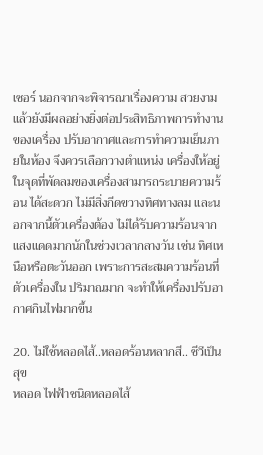เซอร์ นอกจากจะพิจารณาเรื่องความ สวยงามแล้วยังมีผลอย่างยิ่งต่อประสิทธิภาพการทำงานของเครื่อง ปรับอากาศและการทำความเย็นภายในห้อง จึงควรเลือกวางตำแหน่ง เครื่องให้อยู่ในจุดที่พัดลมของเครื่องสามารถระบายความร้อน ได้สะดวก ไม่มีสิ่งกีดขวางทิศทางลม และนอกจากนี้ตัวเครื่องต้อง ไม่ได้รับความร้อนจากแสงแดดมากนักในช่วงเวลากลางวัน เช่น ทิศเหนือหรือตะวันออก เพราะการสะสมความร้อนที่ตัวเครื่องใน ปริมาณมาก จะทำให้เครื่องปรับอากาศกินไฟมากขึ้น

20. ไม่ใช้หลอดไส้..หลอดร้อนหลากสี.. ชีวีเป็นสุข
หลอด ไฟฟ้าชนิดหลอดไส้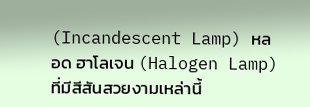(Incandescent Lamp) หลอด ฮาโลเจน (Halogen Lamp) ที่มีสีสันสวยงามเหล่านี้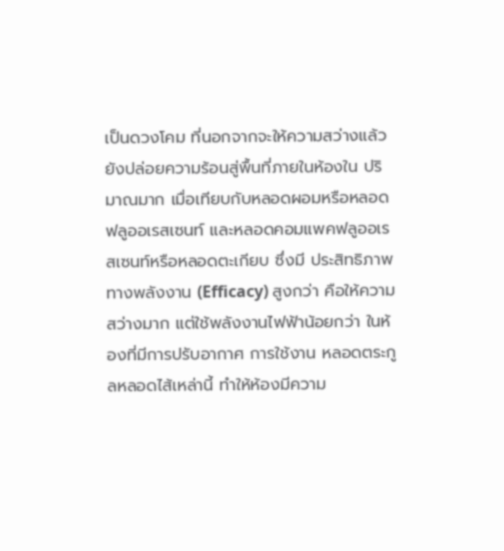เป็นดวงโคม ที่นอกจากจะให้ความสว่างแล้วยังปล่อยความร้อนสู่พื้นที่ภายในห้องใน ปริมาณมาก เมื่อเทียบกับหลอดผอมหรือหลอดฟลูออเรสเซนท์ และหลอดคอมแพคฟลูออเรสเซนท์หรือหลอดตะเกียบ ซึ่งมี ประสิทธิภาพทางพลังงาน (Efficacy) สูงกว่า คือให้ความสว่างมาก แต่ใช้พลังงานไฟฟ้าน้อยกว่า ในห้องที่มีการปรับอากาศ การใช้งาน หลอดตระกูลหลอดไส้เหล่านี้ ทำให้ห้องมีความ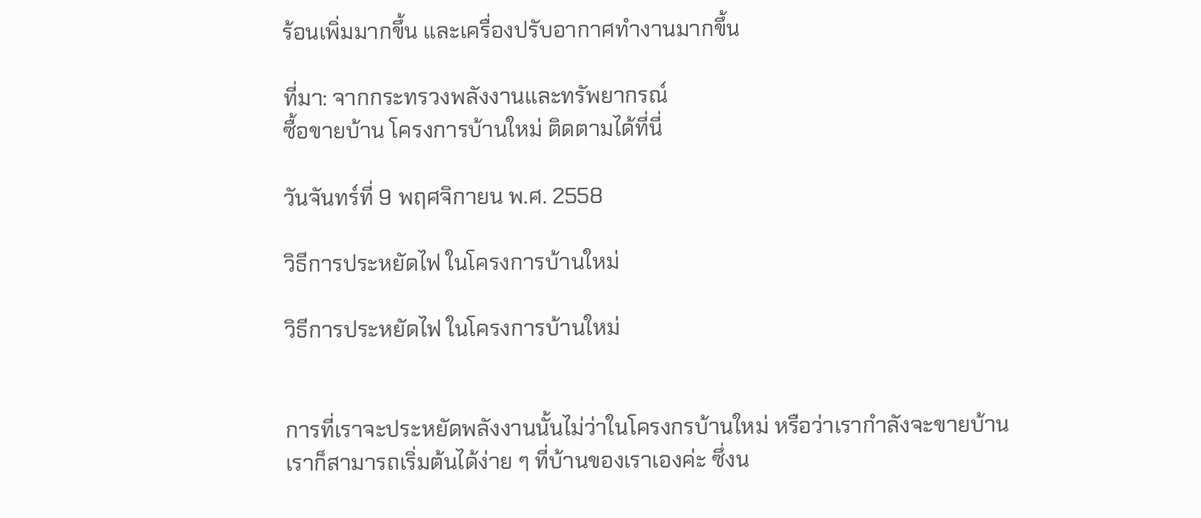ร้อนเพิ่มมากขึ้น และเครื่องปรับอากาศทำงานมากขึ้น

ที่มา: จากกระทรวงพลังงานและทรัพยากรณ์
ซื้อขายบ้าน โครงการบ้านใหม่ ติดตามได้ที่นี่

วันจันทร์ที่ 9 พฤศจิกายน พ.ศ. 2558

วิธีการประหยัดไฟ ในโครงการบ้านใหม่

วิธีการประหยัดไฟ ในโครงการบ้านใหม่


การที่เราจะประหยัดพลังงานนั้นไม่ว่าในโครงกรบ้านใหม่ หรือว่าเรากำลังจะขายบ้าน เราก็สามารถเริ่มต้นได้ง่าย ๆ ที่บ้านของเราเองค่ะ ซึ่งน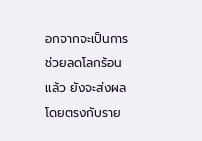อกจากจะเป็นการช่วยลดโลกร้อนแล้ว ยังจะส่งผลโดยตรงกับราย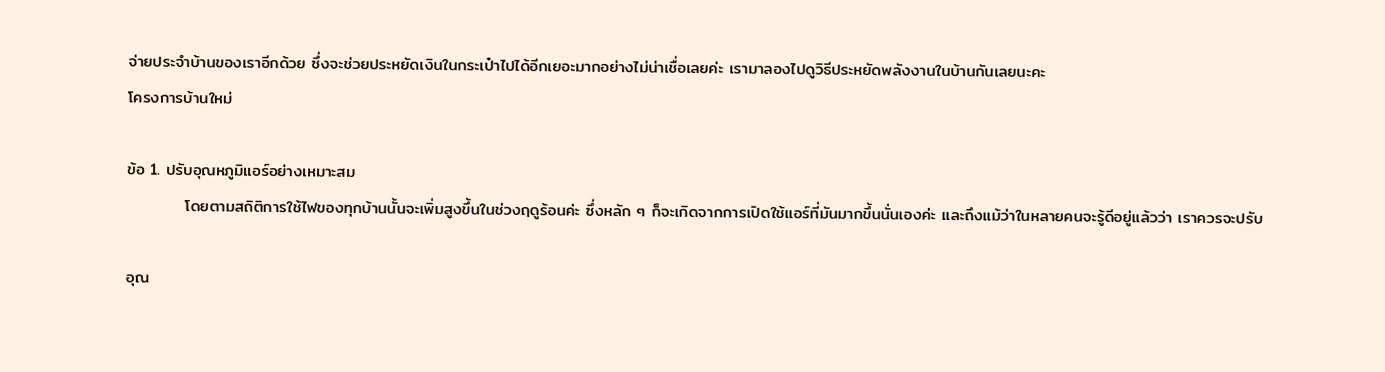จ่ายประจำบ้านของเราอีกด้วย ซึ่งจะช่วยประหยัดเงินในกระเป๋าไปได้อีกเยอะมากอย่างไม่น่าเชื่อเลยค่ะ เรามาลองไปดูวิธีประหยัดพลังงานในบ้านกันเลยนะคะ
โครงการบ้านใหม่

ข้อ 1. ปรับอุณหภูมิแอร์อย่างเหมาะสม
          โดยตามสถิติการใช้ไฟของทุกบ้านนั้นจะเพิ่มสูงขึ้นในช่วงฤดูร้อนค่ะ ซึ่งหลัก ๆ ก็จะเกิดจากการเปิดใช้แอร์ที่มันมากขึ้นนั่นเองค่ะ และถึงแม้ว่าในหลายคนจะรู้ดีอยู่แล้วว่า เราควรจะปรับ

อุณ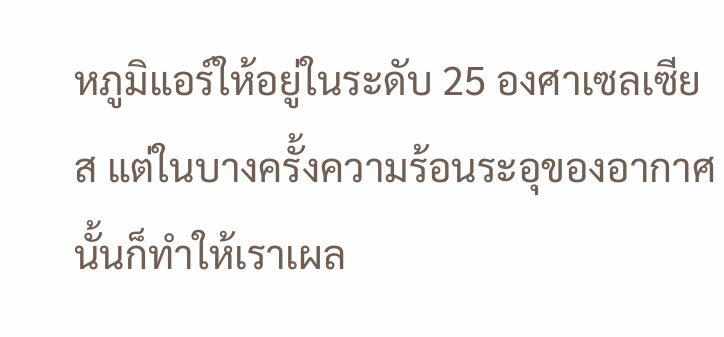หภูมิแอร์ให้อยู่ในระดับ 25 องศาเซลเซียส แต่ในบางครั้งความร้อนระอุของอากาศนั้นก็ทำให้เราเผล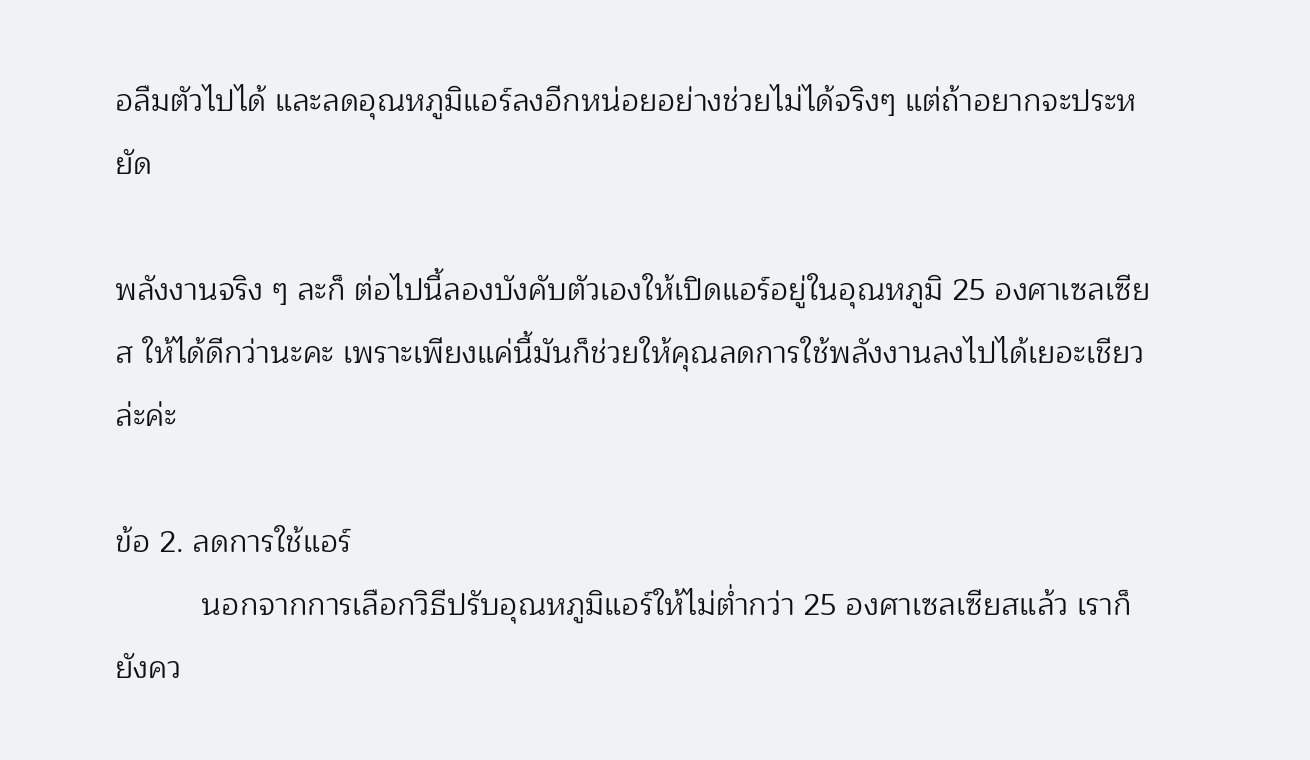อลืมตัวไปได้ และลดอุณหภูมิแอร์ลงอีกหน่อยอย่างช่วยไม่ได้จริงๆ แต่ถ้าอยากจะประหยัด

พลังงานจริง ๆ ละก็ ต่อไปนี้ลองบังคับตัวเองให้เปิดแอร์อยู่ในอุณหภูมิ 25 องศาเซลเซียส ให้ได้ดีกว่านะคะ เพราะเพียงแค่นี้มันก็ช่วยให้คุณลดการใช้พลังงานลงไปได้เยอะเชียวล่ะค่ะ

ข้อ 2. ลดการใช้แอร์
          นอกจากการเลือกวิธีปรับอุณหภูมิแอร์ให้ไม่ต่ำกว่า 25 องศาเซลเซียสแล้ว เราก็ยังคว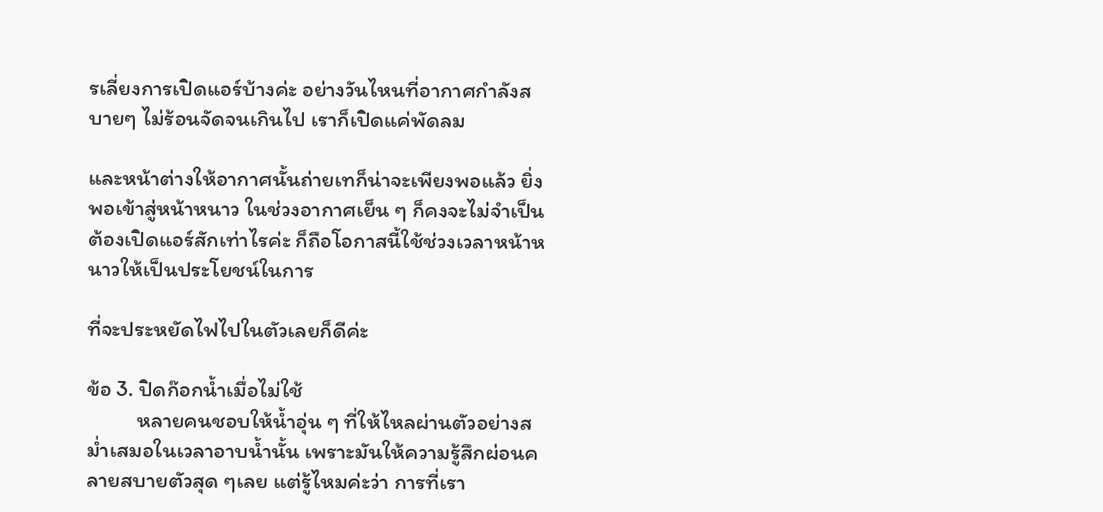รเลี่ยงการเปิดแอร์บ้างค่ะ อย่างวันไหนที่อากาศกำลังสบายๆ ไม่ร้อนจัดจนเกินไป เราก็เปิดแค่พัดลม

และหน้าต่างให้อากาศนั้นถ่ายเทก็น่าจะเพียงพอแล้ว ยิ่งพอเข้าสู่หน้าหนาว ในช่วงอากาศเย็น ๆ ก็คงจะไม่จำเป็นต้องเปิดแอร์สักเท่าไรค่ะ ก็ถือโอกาสนี้ใช้ช่วงเวลาหน้าหนาวให้เป็นประโยชน์ในการ

ที่จะประหยัดไฟไปในตัวเลยก็ดีค่ะ

ข้อ 3. ปิดก๊อกน้ำเมื่อไม่ใช้
          หลายคนชอบให้น้ำอุ่น ๆ ที่ให้ไหลผ่านตัวอย่างสม่ำเสมอในเวลาอาบน้ำนั้น เพราะมันให้ความรู้สึกผ่อนคลายสบายตัวสุด ๆเลย แต่รู้ไหมค่ะว่า การที่เรา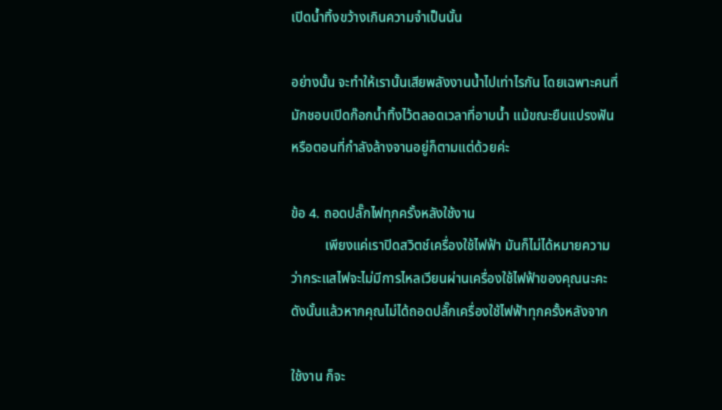เปิดน้ำทิ้งขว้างเกินความจำเป็นนั้น

อย่างนั้น จะทำให้เรานั้นเสียพลังงานน้ำไปเท่าไรกัน โดยเฉพาะคนที่มักชอบเปิดก๊อกน้ำทิ้งไว้ตลอดเวลาที่อาบน้ำ แม้ขณะยืนแปรงฟัน หรือตอนที่กำลังล้างจานอยู่ก็ตามแต่ด้วยค่ะ

ข้อ 4. ถอดปลั๊กไฟทุกครั้งหลังใช้งาน
          เพียงแค่เราปิดสวิตช์เครื่องใช้ไฟฟ้า มันก็ไม่ได้หมายความว่ากระแสไฟจะไม่มีการไหลเวียนผ่านเครื่องใช้ไฟฟ้าของคุณนะคะ ดังนั้นแล้วหากคุณไม่ได้ถอดปลั๊กเครื่องใช้ไฟฟ้าทุกครั้งหลังจาก

ใช้งาน ก็จะ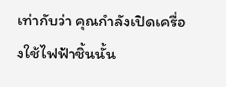เท่ากับว่า คุณกำลังเปิดเครื่องใช้ไฟฟ้าชิ้นนั้น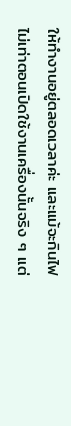ให้ทำงานอยู่ตลอดเวลาค่ะ และแม้จะกินไฟไม่เท่าตอนเปิดใช้งานเครื่องนั้นจริง ๆ แต่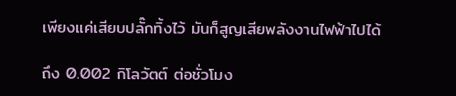เพียงแค่เสียบปลั๊กทิ้งไว้ มันก็สูญเสียพลังงานไฟฟ้าไปได้

ถึง 0.002 กิโลวัตต์ ต่อชั่วโมง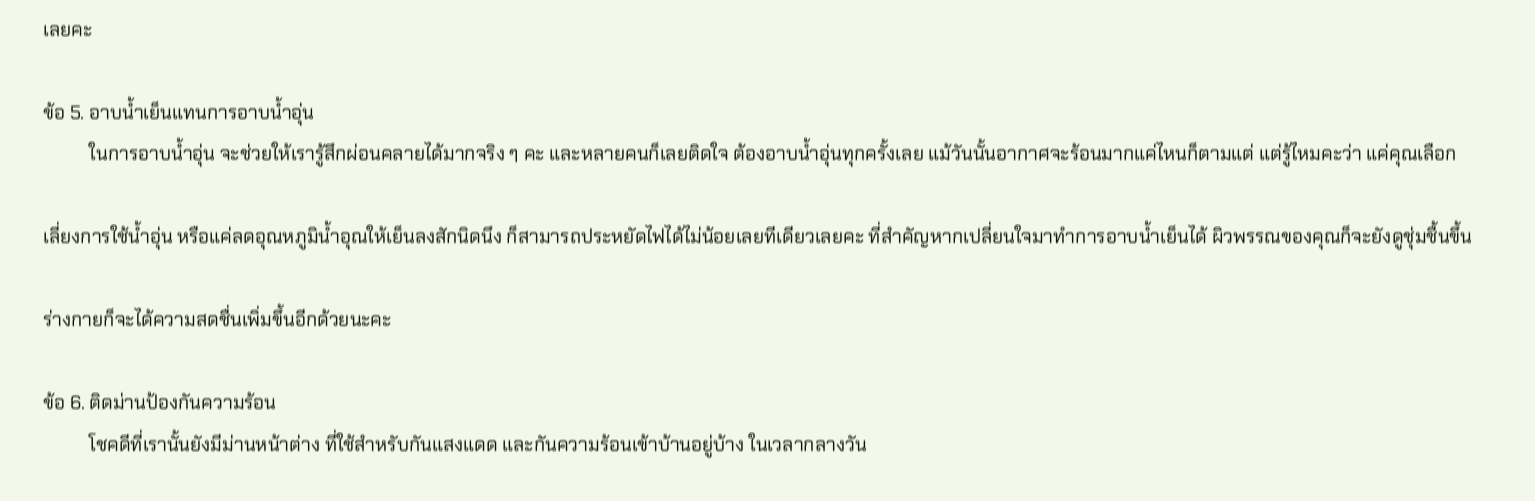เลยคะ

ข้อ 5. อาบน้ำเย็นแทนการอาบน้ำอุ่น
          ในการอาบน้ำอุ่น จะช่วยให้เรารู้สึกผ่อนคลายได้มากจริง ๆ คะ และหลายคนก็เลยติดใจ ต้องอาบน้ำอุ่นทุกครั้งเลย แม้วันนั้นอากาศจะร้อนมากแค่ไหนก็ตามแต่ แต่รู้ไหมคะว่า แค่คุณเลือก

เลี่ยงการใช้น้ำอุ่น หรือแค่ลดอุณหภูมิน้ำอุณให้เย็นลงสักนิดนึง ก็สามารถประหยัดไฟได้ไม่น้อยเลยทีเดียวเลยคะ ที่สำคัญหากเปลี่ยนใจมาทำการอาบน้ำเย็นได้ ผิวพรรณของคุณก็จะยังดูชุ่มชื้นขึ้น

ร่างกายก็จะได้ความสดชื่นเพิ่มขึ้นอีกด้วยนะคะ

ข้อ 6. ติดม่านป้องกันความร้อน
          โชคดีที่เรานั้นยังมีม่านหน้าต่าง ที่ใช้สำหรับกันแสงแดด และกันความร้อนเข้าบ้านอยู่บ้าง ในเวลากลางวัน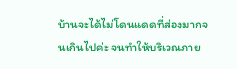บ้านจะได้ไม่โดนแดดที่ส่องมากจนเกินไปค่ะ จนทำให้บริเวณภาย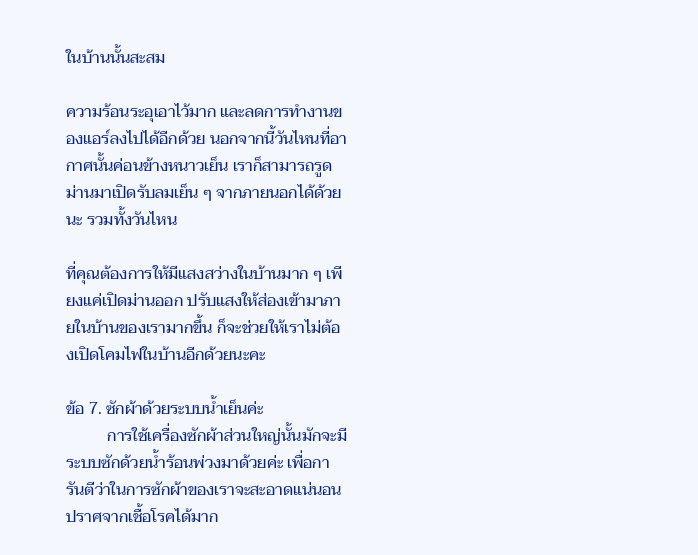ในบ้านนั้นสะสม

ความร้อนระอุเอาไว้มาก และลดการทำงานของแอร์ลงไปได้อีกด้วย นอกจากนี้วันไหนที่อากาศนั้นค่อนข้างหนาวเย็น เราก็สามารถรูดม่านมาเปิดรับลมเย็น ๆ จากภายนอกได้ด้วยนะ รวมทั้งวันไหน

ที่คุณต้องการให้มีแสงสว่างในบ้านมาก ๆ เพียงแค่เปิดม่านออก ปรับแสงให้ส่องเข้ามาภายในบ้านของเรามากขึ้น ก็จะช่วยให้เราไม่ต้องเปิดโคมไฟในบ้านอีกด้วยนะคะ

ข้อ 7. ซักผ้าด้วยระบบน้ำเย็นค่ะ
          การใช้เครื่องซักผ้าส่วนใหญ่นั้นมักจะมีระบบซักด้วยน้ำร้อนพ่วงมาด้วยค่ะ เพื่อการันตีว่าในการซักผ้าของเราจะสะอาดแน่นอน ปราศจากเชื้อโรคได้มาก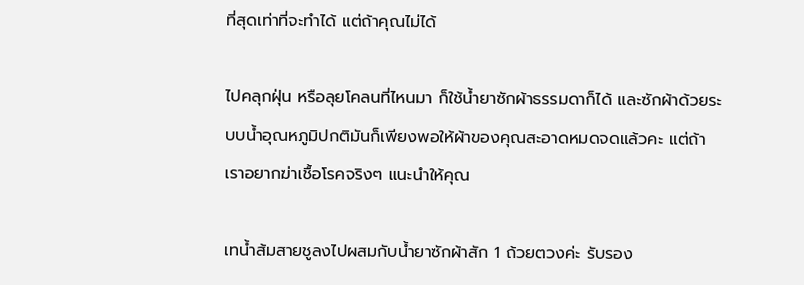ที่สุดเท่าที่จะทำได้ แต่ถ้าคุณไม่ได้

ไปคลุกฝุ่น หรือลุยโคลนที่ไหนมา ก็ใช้น้ำยาซักผ้าธรรมดาก็ได้ และซักผ้าด้วยระบบน้ำอุณหภูมิปกติมันก็เพียงพอให้ผ้าของคุณสะอาดหมดจดแล้วคะ แต่ถ้าเราอยากฆ่าเชื้อโรคจริงๆ แนะนำให้คุณ

เทน้ำส้มสายชูลงไปผสมกับน้ำยาซักผ้าสัก 1 ถ้วยตวงค่ะ รับรอง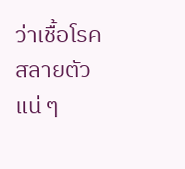ว่าเชื้อโรคสลายตัวแน่ ๆ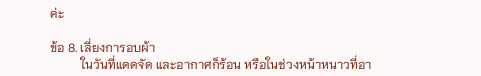ค่ะ

ข้อ 8. เลี่ยงการอบผ้า
          ในวันที่แดดจัด และอากาศก็ร้อน หรือในช่วงหน้าหนาวที่อา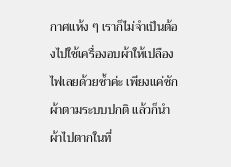กาศแห้ง ๆ เราก็ไม่จำเป็นต้องไปใช้เครื่องอบผ้าให้เปลืองไฟเลยด้วยซ้ำค่ะ เพียงแค่ซักผ้าตามระบบปกติ แล้วก็นำผ้าไปตากในที่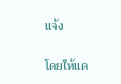แจ้ง

โดยให้แด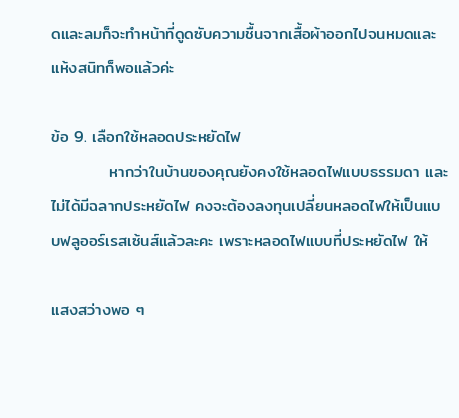ดและลมก็จะทำหน้าที่ดูดซับความชื้นจากเสื้อผ้าออกไปจนหมดและแห้งสนิทก็พอแล้วค่ะ

ข้อ 9. เลือกใช้หลอดประหยัดไฟ
          หากว่าในบ้านของคุณยังคงใช้หลอดไฟแบบธรรมดา และไม่ได้มีฉลากประหยัดไฟ คงจะต้องลงทุนเปลี่ยนหลอดไฟให้เป็นแบบฟลูออร์เรสเซ้นส์แล้วละคะ เพราะหลอดไฟแบบที่ประหยัดไฟ ให้

แสงสว่างพอ ๆ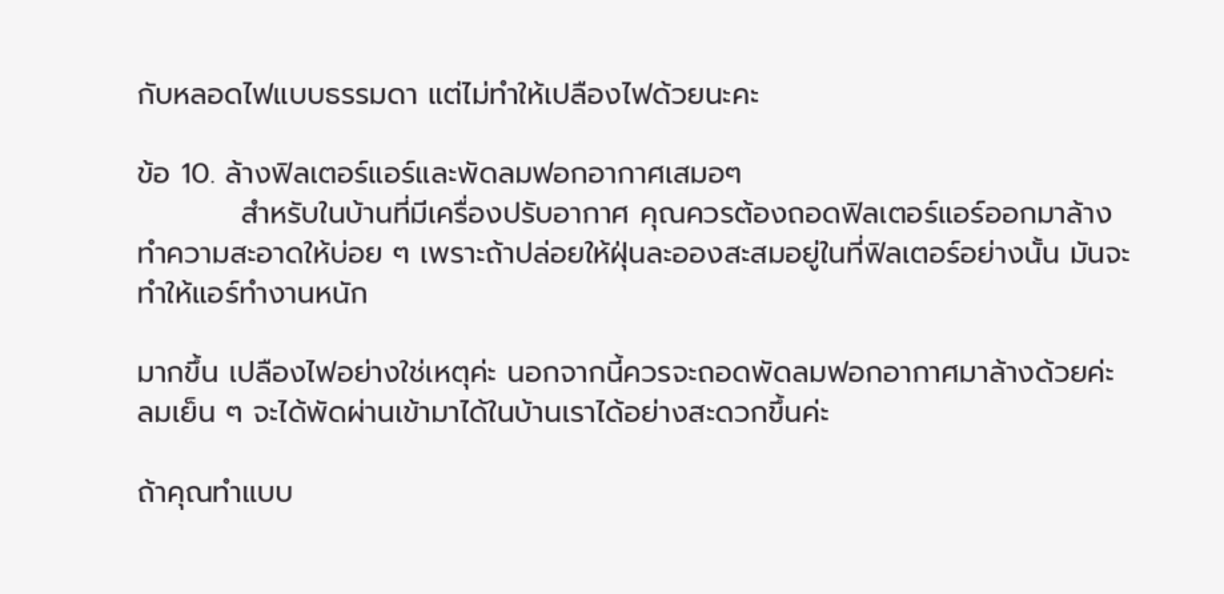กับหลอดไฟแบบธรรมดา แต่ไม่ทำให้เปลืองไฟด้วยนะคะ

ข้อ 10. ล้างฟิลเตอร์แอร์และพัดลมฟอกอากาศเสมอๆ
          สำหรับในบ้านที่มีเครื่องปรับอากาศ คุณควรต้องถอดฟิลเตอร์แอร์ออกมาล้างทำความสะอาดให้บ่อย ๆ เพราะถ้าปล่อยให้ฝุ่นละอองสะสมอยู่ในที่ฟิลเตอร์อย่างนั้น มันจะทำให้แอร์ทำงานหนัก

มากขึ้น เปลืองไฟอย่างใช่เหตุค่ะ นอกจากนี้ควรจะถอดพัดลมฟอกอากาศมาล้างด้วยค่ะ ลมเย็น ๆ จะได้พัดผ่านเข้ามาได้ในบ้านเราได้อย่างสะดวกขึ้นค่ะ

ถ้าคุณทำแบบ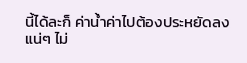นี้ได้ละก็ ค่าน้ำค่าไปต้องประหยัดลงแน่ๆ ไม่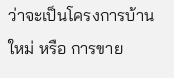ว่าจะเป็นโครงการบ้านใหม่ หรือ การขาย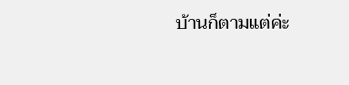บ้านก็ตามแต่ค่ะ